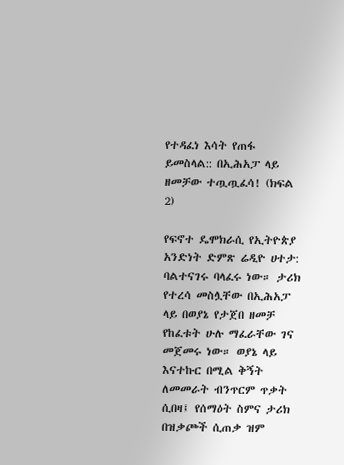የተዳፈነ እሳት የጠፋ ይመስላል:: በኢሕአፓ ላይ ዘመቻው ተጧጧፈሳ! (ክፍል 2)

የፍኖተ ዴሞክራሲ የኢትዮጵያ አንድነት ድምጽ ሬዲዮ ሀተታ: ባልተናገሩ ባላፈሩ ነው። ታሪክ የተረሳ መስሏቸው በኢሕአፓ ላይ በወያኔ የታጀበ ዘመቻ የከፈቱት ሁሉ ማፈራቸው ገና መጀመሩ ነው። ወያኔ ላይ እናተኩር በሚል ቅኝት ለመመራት ብንጥርም ጥቃት ሲበዛ፤ የሰማዕት ስምና ታሪክ በዝቃጮች ሲጠቃ ዝም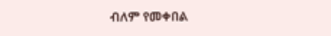ብለም የመቀበል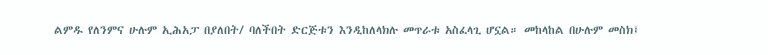ልምዱ የለንምና ሁሉም ኢሕአፓ በያለበት/ ባለችበት ድርጅቱን እንዲከለላክሉ መጥራቱ አስፈላጊ ሆኗል። መከላከል በሁሉም መስክ፤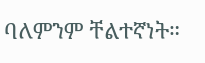ባለምንም ቸልተኛነት።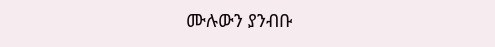ሙሉውን ያንብቡ